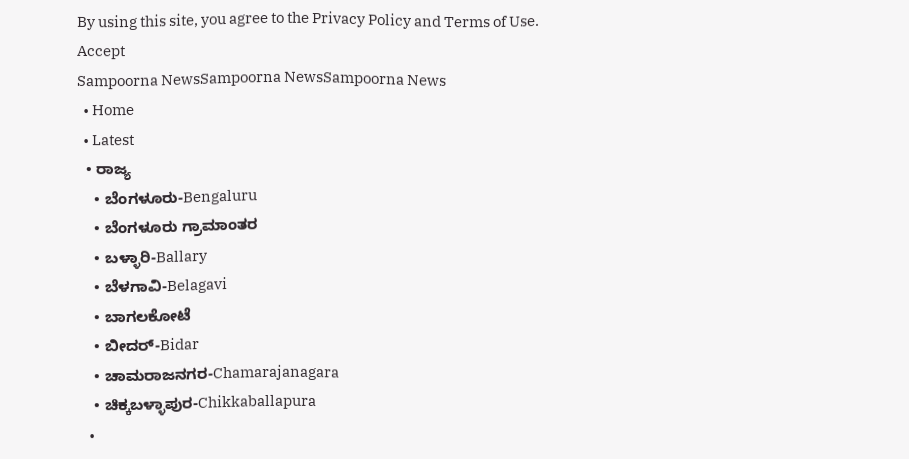By using this site, you agree to the Privacy Policy and Terms of Use.
Accept
Sampoorna NewsSampoorna NewsSampoorna News
  • Home
  • Latest
  • ರಾಜ್ಯ
    • ಬೆಂಗಳೂರು-Bengaluru
    • ಬೆಂಗಳೂರು ಗ್ರಾಮಾಂತರ
    • ಬಳ್ಳಾರಿ-Ballary
    • ಬೆಳಗಾವಿ-Belagavi
    • ಬಾಗಲಕೋಟೆ
    • ಬೀದರ್-Bidar
    • ಚಾಮರಾಜನಗರ-Chamarajanagara
    • ಚಿಕ್ಕಬಳ್ಳಾಪುರ-Chikkaballapura
    •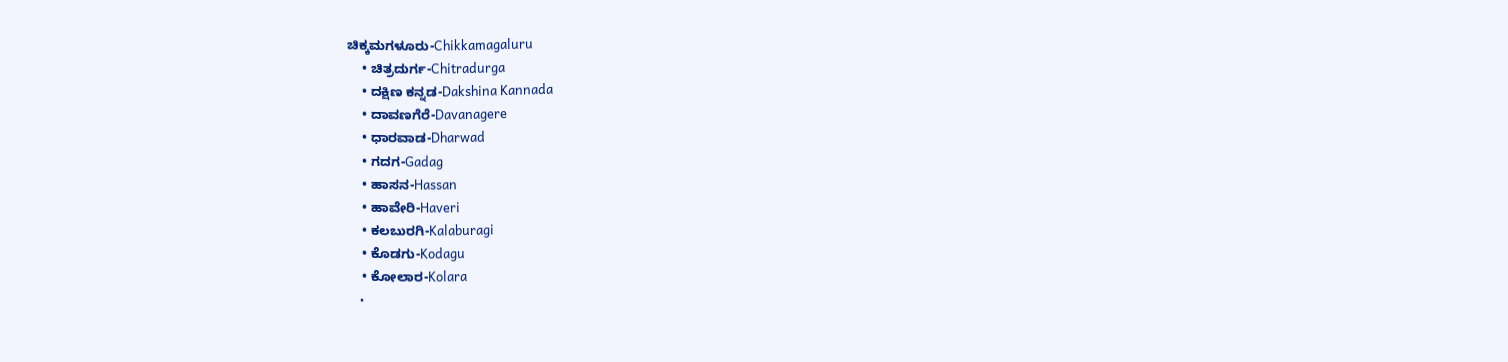ಚಿಕ್ಕಮಗಳೂರು-Chikkamagaluru
    • ಚಿತ್ರದುರ್ಗ-Chitradurga
    • ದಕ್ಷಿಣ ಕನ್ನಡ-Dakshina Kannada
    • ದಾವಣಗೆರೆ-Davanagere
    • ಧಾರವಾಡ-Dharwad
    • ಗದಗ-Gadag
    • ಹಾಸನ-Hassan
    • ಹಾವೇರಿ-Haveri
    • ಕಲಬುರಗಿ-Kalaburagi
    • ಕೊಡಗು-Kodagu
    • ಕೋಲಾರ-Kolara
    •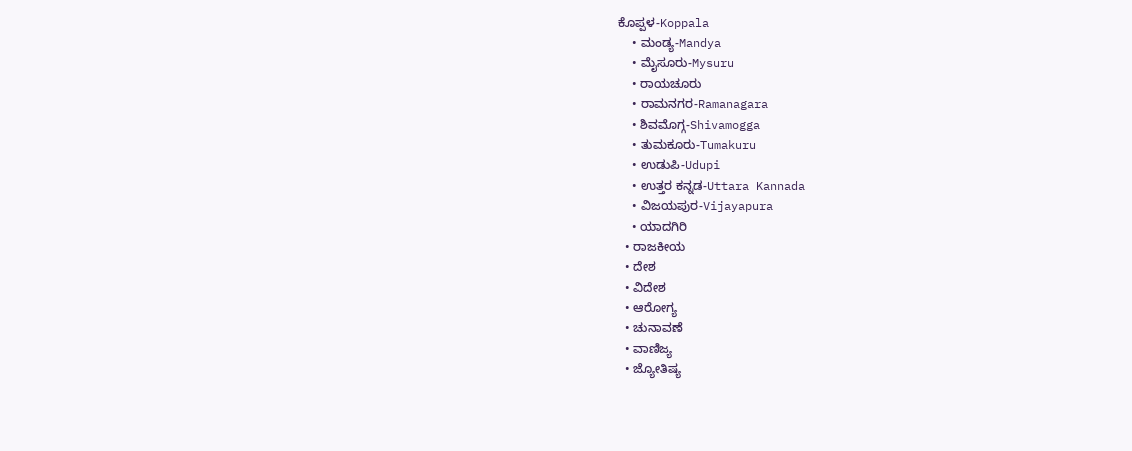ಕೊಪ್ಪಳ-Koppala
    • ಮಂಡ್ಯ-Mandya
    • ಮೈಸೂರು-Mysuru
    • ರಾಯಚೂರು
    • ರಾಮನಗರ-Ramanagara
    • ಶಿವಮೊಗ್ಗ-Shivamogga
    • ತುಮಕೂರು-Tumakuru
    • ಉಡುಪಿ-Udupi
    • ಉತ್ತರ ಕನ್ನಡ-Uttara Kannada
    • ವಿಜಯಪುರ-Vijayapura
    • ಯಾದಗಿರಿ
  • ರಾಜಕೀಯ
  • ದೇಶ
  • ವಿದೇಶ
  • ಆರೋಗ್ಯ
  • ಚುನಾವಣೆ
  • ವಾಣಿಜ್ಯ
  • ಜ್ಯೋತಿಷ್ಯ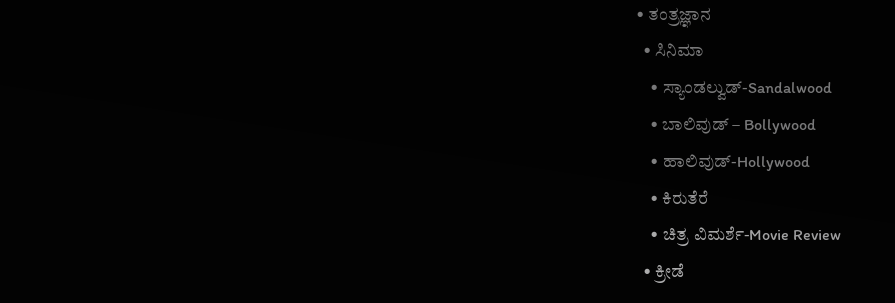• ತಂತ್ರಜ್ಞಾನ
  • ಸಿನಿಮಾ
    • ಸ್ಯಾಂಡಲ್ವುಡ್-Sandalwood
    • ಬಾಲಿವುಡ್ – Bollywood
    • ಹಾಲಿವುಡ್-Hollywood
    • ಕಿರುತೆರೆ
    • ಚಿತ್ರ ವಿಮರ್ಶೆ-Movie Review
  • ಕ್ರೀಡೆ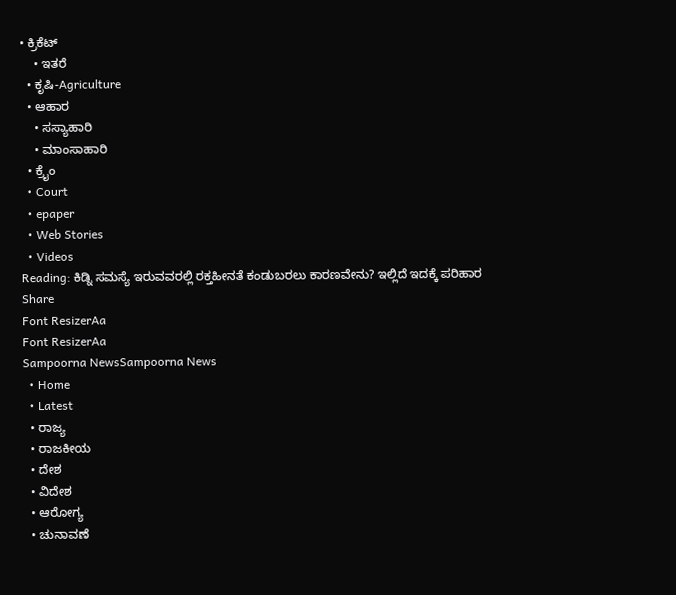• ಕ್ರಿಕೆಟ್
    • ಇತರೆ
  • ಕೃಷಿ-Agriculture
  • ಆಹಾರ
    • ಸಸ್ಯಾಹಾರಿ
    • ಮಾಂಸಾಹಾರಿ
  • ಕ್ರೈಂ
  • Court
  • epaper
  • Web Stories
  • Videos
Reading: ಕಿಡ್ನಿ ಸಮಸ್ಯೆ ಇರುವವರಲ್ಲಿ ರಕ್ತಹೀನತೆ ಕಂಡುಬರಲು ಕಾರಣವೇನು? ಇಲ್ಲಿದೆ ಇದಕ್ಕೆ ಪರಿಹಾರ
Share
Font ResizerAa
Font ResizerAa
Sampoorna NewsSampoorna News
  • Home
  • Latest
  • ರಾಜ್ಯ
  • ರಾಜಕೀಯ
  • ದೇಶ
  • ವಿದೇಶ
  • ಆರೋಗ್ಯ
  • ಚುನಾವಣೆ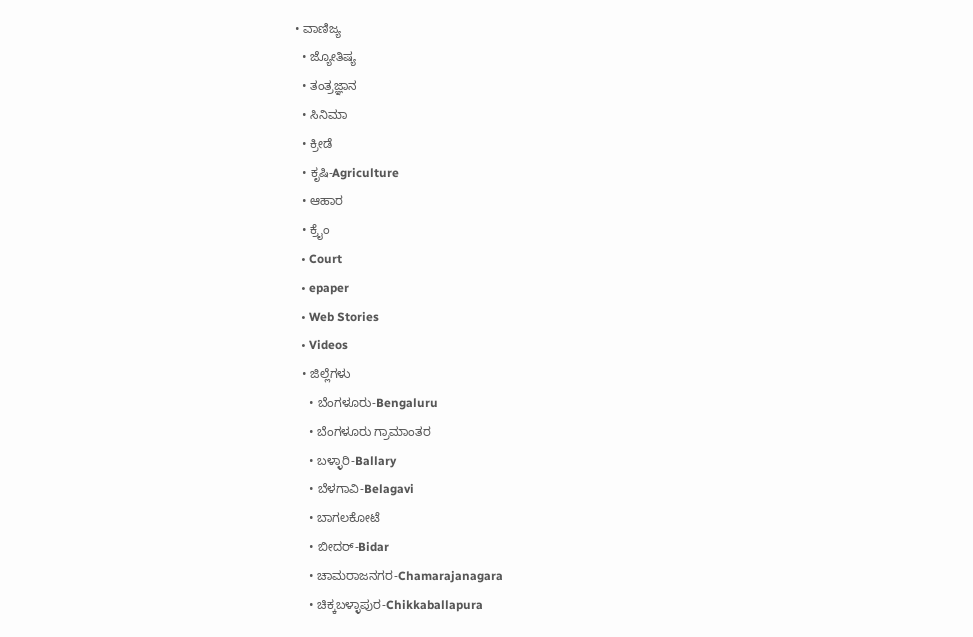• ವಾಣಿಜ್ಯ
  • ಜ್ಯೋತಿಷ್ಯ
  • ತಂತ್ರಜ್ಞಾನ
  • ಸಿನಿಮಾ
  • ಕ್ರೀಡೆ
  • ಕೃಷಿ-Agriculture
  • ಆಹಾರ
  • ಕ್ರೈಂ
  • Court
  • epaper
  • Web Stories
  • Videos
  • ಜಿಲ್ಲೆಗಳು
    • ಬೆಂಗಳೂರು-Bengaluru
    • ಬೆಂಗಳೂರು ಗ್ರಾಮಾಂತರ
    • ಬಳ್ಳಾರಿ-Ballary
    • ಬೆಳಗಾವಿ-Belagavi
    • ಬಾಗಲಕೋಟೆ
    • ಬೀದರ್-Bidar
    • ಚಾಮರಾಜನಗರ-Chamarajanagara
    • ಚಿಕ್ಕಬಳ್ಳಾಪುರ-Chikkaballapura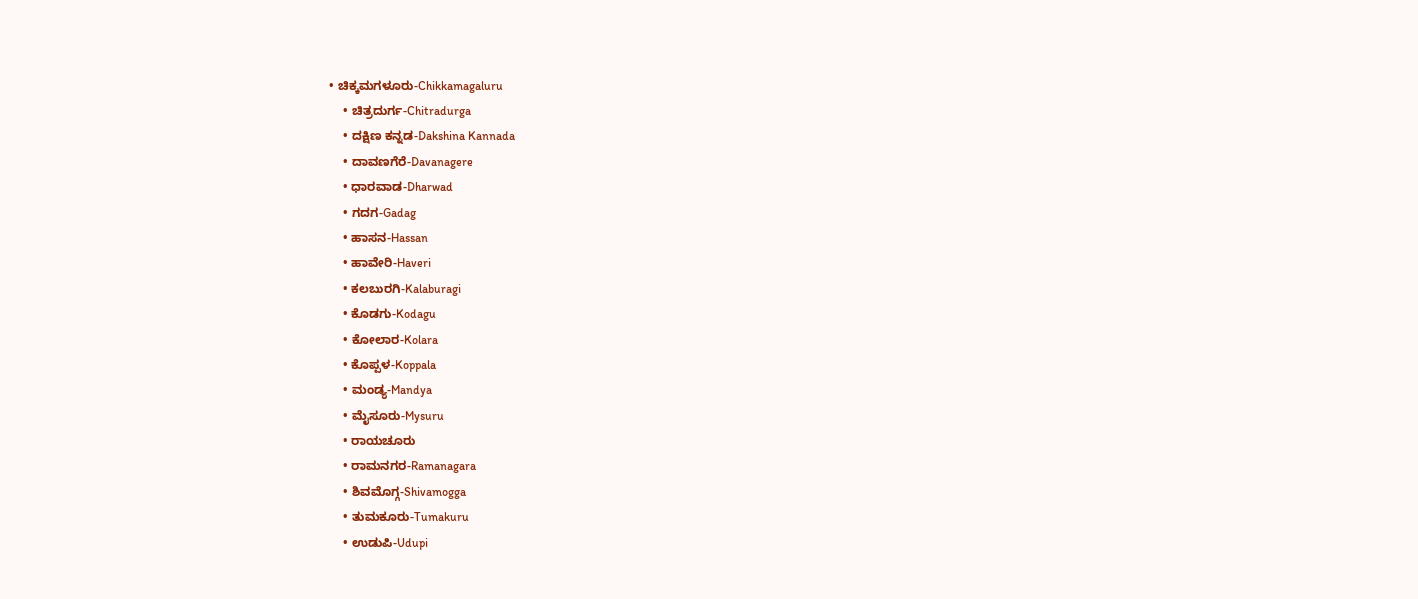• ಚಿಕ್ಕಮಗಳೂರು-Chikkamagaluru
    • ಚಿತ್ರದುರ್ಗ-Chitradurga
    • ದಕ್ಷಿಣ ಕನ್ನಡ-Dakshina Kannada
    • ದಾವಣಗೆರೆ-Davanagere
    • ಧಾರವಾಡ-Dharwad
    • ಗದಗ-Gadag
    • ಹಾಸನ-Hassan
    • ಹಾವೇರಿ-Haveri
    • ಕಲಬುರಗಿ-Kalaburagi
    • ಕೊಡಗು-Kodagu
    • ಕೋಲಾರ-Kolara
    • ಕೊಪ್ಪಳ-Koppala
    • ಮಂಡ್ಯ-Mandya
    • ಮೈಸೂರು-Mysuru
    • ರಾಯಚೂರು
    • ರಾಮನಗರ-Ramanagara
    • ಶಿವಮೊಗ್ಗ-Shivamogga
    • ತುಮಕೂರು-Tumakuru
    • ಉಡುಪಿ-Udupi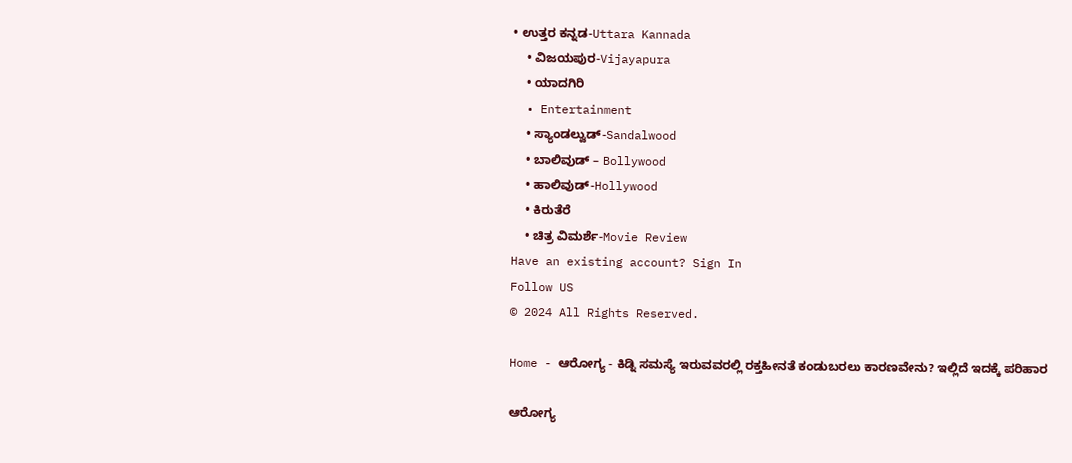• ಉತ್ತರ ಕನ್ನಡ-Uttara Kannada
    • ವಿಜಯಪುರ-Vijayapura
    • ಯಾದಗಿರಿ
  • Entertainment
    • ಸ್ಯಾಂಡಲ್ವುಡ್-Sandalwood
    • ಬಾಲಿವುಡ್ – Bollywood
    • ಹಾಲಿವುಡ್-Hollywood
    • ಕಿರುತೆರೆ
    • ಚಿತ್ರ ವಿಮರ್ಶೆ-Movie Review
Have an existing account? Sign In
Follow US
© 2024 All Rights Reserved.

Home - ಆರೋಗ್ಯ - ಕಿಡ್ನಿ ಸಮಸ್ಯೆ ಇರುವವರಲ್ಲಿ ರಕ್ತಹೀನತೆ ಕಂಡುಬರಲು ಕಾರಣವೇನು? ಇಲ್ಲಿದೆ ಇದಕ್ಕೆ ಪರಿಹಾರ

ಆರೋಗ್ಯ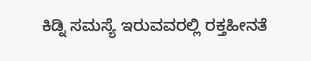ಕಿಡ್ನಿ ಸಮಸ್ಯೆ ಇರುವವರಲ್ಲಿ ರಕ್ತಹೀನತೆ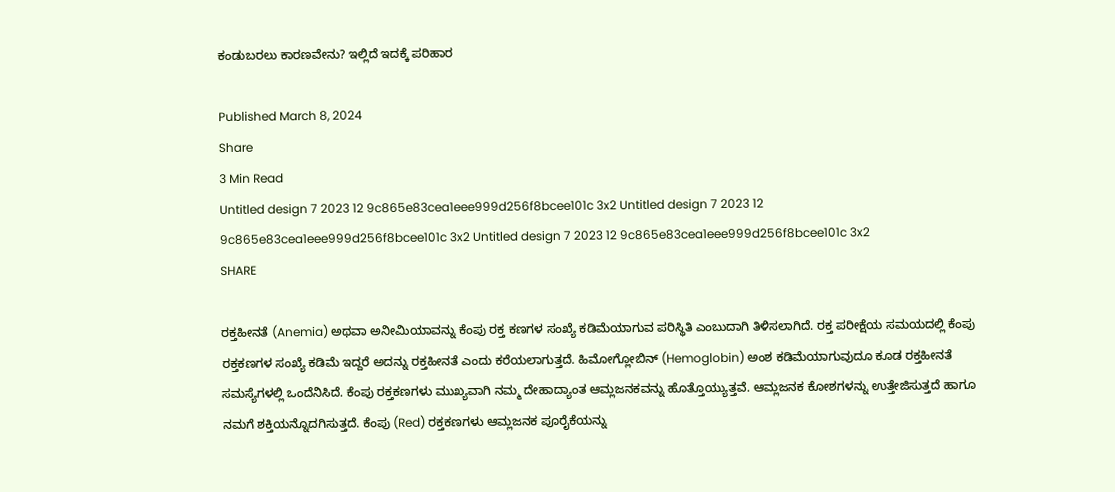ಕಂಡುಬರಲು ಕಾರಣವೇನು? ಇಲ್ಲಿದೆ ಇದಕ್ಕೆ ಪರಿಹಾರ

Published March 8, 2024
Share
3 Min Read
Untitled design 7 2023 12 9c865e83cea1eee999d256f8bcee101c 3x2 Untitled design 7 2023 12 9c865e83cea1eee999d256f8bcee101c 3x2 Untitled design 7 2023 12 9c865e83cea1eee999d256f8bcee101c 3x2
SHARE

ರಕ್ತಹೀನತೆ (Anemia) ಅಥವಾ ಅನೀಮಿಯಾವನ್ನು ಕೆಂಪು ರಕ್ತ ಕಣಗಳ ಸಂಖ್ಯೆ ಕಡಿಮೆಯಾಗುವ ಪರಿಸ್ಥಿತಿ ಎಂಬುದಾಗಿ ತಿಳಿಸಲಾಗಿದೆ. ರಕ್ತ ಪರೀಕ್ಷೆಯ ಸಮಯದಲ್ಲಿ ಕೆಂಪು ರಕ್ತಕಣಗಳ ಸಂಖ್ಯೆ ಕಡಿಮೆ ಇದ್ದರೆ ಅದನ್ನು ರಕ್ತಹೀನತೆ ಎಂದು ಕರೆಯಲಾಗುತ್ತದೆ. ಹಿಮೋಗ್ಲೋಬಿನ್ (Hemoglobin) ಅಂಶ ಕಡಿಮೆಯಾಗುವುದೂ ಕೂಡ ರಕ್ತಹೀನತೆ ಸಮಸ್ಯೆಗಳಲ್ಲಿ ಒಂದೆನಿಸಿದೆ. ಕೆಂಪು ರಕ್ತಕಣಗಳು ಮುಖ್ಯವಾಗಿ ನಮ್ಮ ದೇಹಾದ್ಯಾಂತ ಆಮ್ಲಜನಕವನ್ನು ಹೊತ್ತೊಯ್ಯುತ್ತವೆ. ಆಮ್ಲಜನಕ ಕೋಶಗಳನ್ನು ಉತ್ತೇಜಿಸುತ್ತದೆ ಹಾಗೂ ನಮಗೆ ಶಕ್ತಿಯನ್ನೊದಗಿಸುತ್ತದೆ. ಕೆಂಪು (Red) ರಕ್ತಕಣಗಳು ಆಮ್ಲಜನಕ ಪೂರೈಕೆಯನ್ನು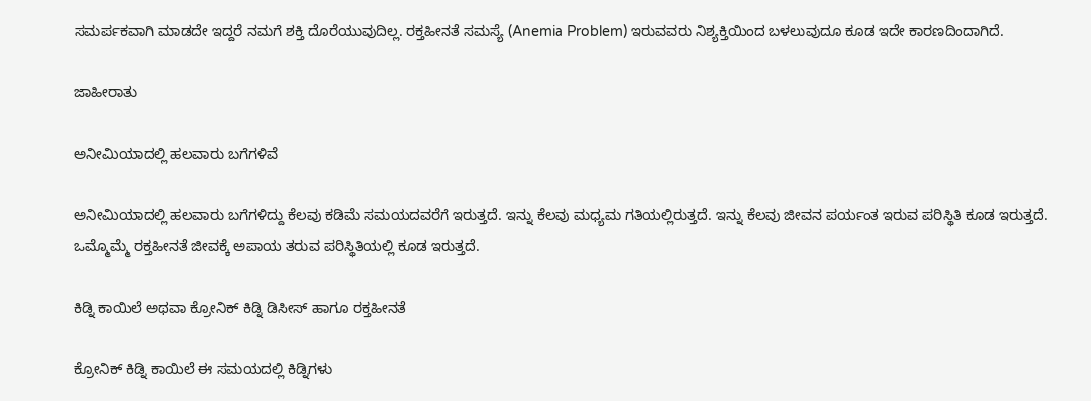ಸಮರ್ಪಕವಾಗಿ ಮಾಡದೇ ಇದ್ದರೆ ನಮಗೆ ಶಕ್ತಿ ದೊರೆಯುವುದಿಲ್ಲ. ರಕ್ತಹೀನತೆ ಸಮಸ್ಯೆ (Anemia Problem) ಇರುವವರು ನಿಶ್ಯಕ್ತಿಯಿಂದ ಬಳಲುವುದೂ ಕೂಡ ಇದೇ ಕಾರಣದಿಂದಾಗಿದೆ.

ಜಾಹೀರಾತು

ಅನೀಮಿಯಾದಲ್ಲಿ ಹಲವಾರು ಬಗೆಗಳಿವೆ

ಅನೀಮಿಯಾದಲ್ಲಿ ಹಲವಾರು ಬಗೆಗಳಿದ್ದು ಕೆಲವು ಕಡಿಮೆ ಸಮಯದವರೆಗೆ ಇರುತ್ತದೆ. ಇನ್ನು ಕೆಲವು ಮಧ್ಯಮ ಗತಿಯಲ್ಲಿರುತ್ತದೆ. ಇನ್ನು ಕೆಲವು ಜೀವನ ಪರ್ಯಂತ ಇರುವ ಪರಿಸ್ಥಿತಿ ಕೂಡ ಇರುತ್ತದೆ. ಒಮ್ಮೊಮ್ಮೆ ರಕ್ತಹೀನತೆ ಜೀವಕ್ಕೆ ಅಪಾಯ ತರುವ ಪರಿಸ್ಥಿತಿಯಲ್ಲಿ ಕೂಡ ಇರುತ್ತದೆ.

ಕಿಡ್ನಿ ಕಾಯಿಲೆ ಅಥವಾ ಕ್ರೋನಿಕ್ ಕಿಡ್ನಿ ಡಿಸೀಸ್ ಹಾಗೂ ರಕ್ತಹೀನತೆ

ಕ್ರೋನಿಕ್ ಕಿಡ್ನಿ ಕಾಯಿಲೆ ಈ ಸಮಯದಲ್ಲಿ ಕಿಡ್ನಿಗಳು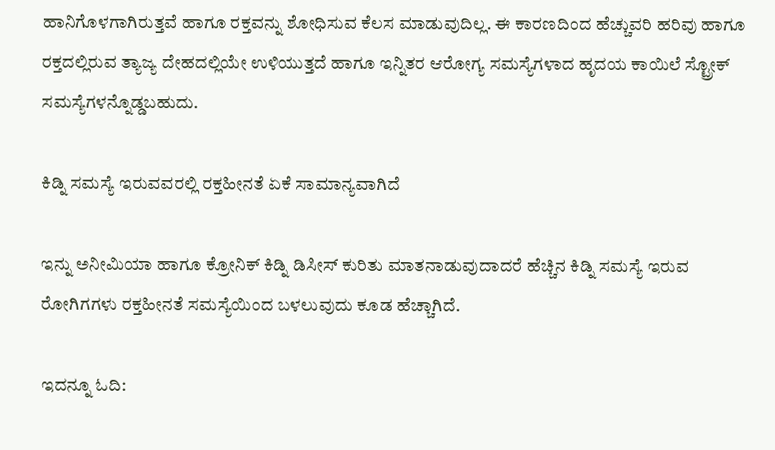ಹಾನಿಗೊಳಗಾಗಿರುತ್ತವೆ ಹಾಗೂ ರಕ್ತವನ್ನು ಶೋಧಿಸುವ ಕೆಲಸ ಮಾಡುವುದಿಲ್ಲ. ಈ ಕಾರಣದಿಂದ ಹೆಚ್ಚುವರಿ ಹರಿವು ಹಾಗೂ ರಕ್ತದಲ್ಲಿರುವ ತ್ಯಾಜ್ಯ ದೇಹದಲ್ಲಿಯೇ ಉಳಿಯುತ್ತದೆ ಹಾಗೂ ಇನ್ನಿತರ ಆರೋಗ್ಯ ಸಮಸ್ಯೆಗಳಾದ ಹೃದಯ ಕಾಯಿಲೆ ಸ್ಟ್ರೋಕ್ ಸಮಸ್ಯೆಗಳನ್ನೊಡ್ಡಬಹುದು.

ಕಿಡ್ನಿ ಸಮಸ್ಯೆ ಇರುವವರಲ್ಲಿ ರಕ್ತಹೀನತೆ ಏಕೆ ಸಾಮಾನ್ಯವಾಗಿದೆ

ಇನ್ನು ಅನೀಮಿಯಾ ಹಾಗೂ ಕ್ರೋನಿಕ್ ಕಿಡ್ನಿ ಡಿಸೀಸ್ ಕುರಿತು ಮಾತನಾಡುವುದಾದರೆ ಹೆಚ್ಚಿನ ಕಿಡ್ನಿ ಸಮಸ್ಯೆ ಇರುವ ರೋಗಿಗಗಳು ರಕ್ತಹೀನತೆ ಸಮಸ್ಯೆಯಿಂದ ಬಳಲುವುದು ಕೂಡ ಹೆಚ್ಚಾಗಿದೆ.

ಇದನ್ನೂ ಓದಿ: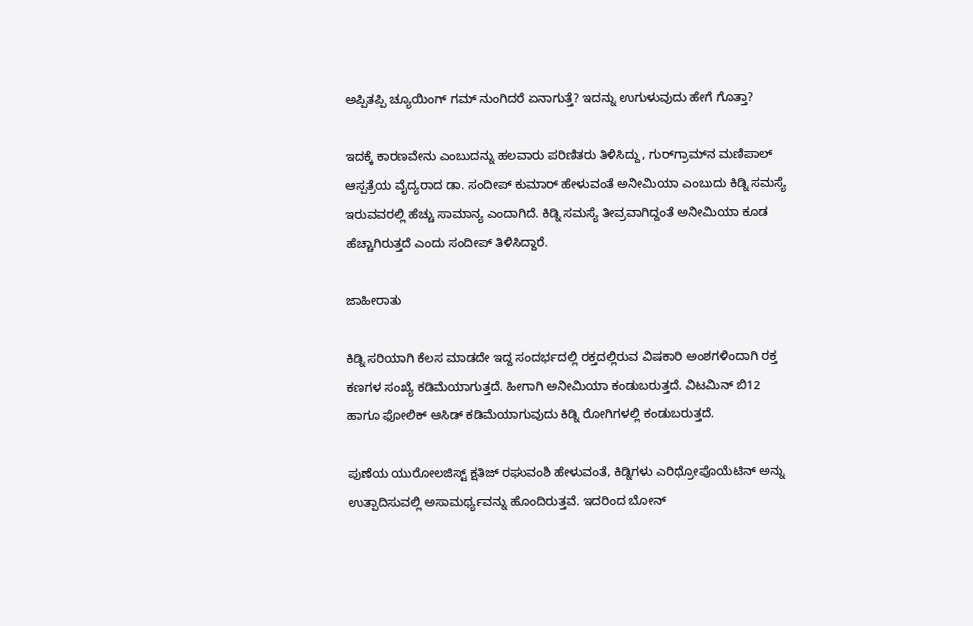ಅಪ್ಪಿತಪ್ಪಿ ಚ್ಯೂಯಿಂಗ್ ಗಮ್ ನುಂಗಿದರೆ ಏನಾಗುತ್ತೆ? ಇದನ್ನು ಉಗುಳುವುದು ಹೇಗೆ ಗೊತ್ತಾ?

ಇದಕ್ಕೆ ಕಾರಣವೇನು ಎಂಬುದನ್ನು ಹಲವಾರು ಪರಿಣಿತರು ತಿಳಿಸಿದ್ದು, ಗುರ್‌ಗ್ರಾಮ್‌ನ ಮಣಿಪಾಲ್ ಆಸ್ಪತ್ರೆಯ ವೈದ್ಯರಾದ ಡಾ. ಸಂದೀಪ್ ಕುಮಾರ್ ಹೇಳುವಂತೆ ಅನೀಮಿಯಾ ಎಂಬುದು ಕಿಡ್ನಿ ಸಮಸ್ಯೆ ಇರುವವರಲ್ಲಿ ಹೆಚ್ಚು ಸಾಮಾನ್ಯ ಎಂದಾಗಿದೆ. ಕಿಡ್ನಿ ಸಮಸ್ಯೆ ತೀವ್ರವಾಗಿದ್ದಂತೆ ಅನೀಮಿಯಾ ಕೂಡ ಹೆಚ್ಚಾಗಿರುತ್ತದೆ ಎಂದು ಸಂದೀಪ್ ತಿಳಿಸಿದ್ದಾರೆ.

ಜಾಹೀರಾತು

ಕಿಡ್ನಿ ಸರಿಯಾಗಿ ಕೆಲಸ ಮಾಡದೇ ಇದ್ದ ಸಂದರ್ಭದಲ್ಲಿ ರಕ್ತದಲ್ಲಿರುವ ವಿಷಕಾರಿ ಅಂಶಗಳಿಂದಾಗಿ ರಕ್ತ ಕಣಗಳ ಸಂಖ್ಯೆ ಕಡಿಮೆಯಾಗುತ್ತದೆ. ಹೀಗಾಗಿ ಅನೀಮಿಯಾ ಕಂಡುಬರುತ್ತದೆ. ವಿಟಮಿನ್ ಬಿ12 ಹಾಗೂ ಫೋಲಿಕ್ ಆಸಿಡ್‌ ಕಡಿಮೆಯಾಗುವುದು ಕಿಡ್ನಿ ರೋಗಿಗಳಲ್ಲಿ ಕಂಡುಬರುತ್ತದೆ.

ಪುಣೆಯ ಯುರೋಲಜಿಸ್ಟ್ ಕ್ಷತಿಜ್ ರಘುವಂಶಿ ಹೇಳುವಂತೆ, ಕಿಡ್ನಿಗಳು ಎರಿಥ್ರೋಪೊಯೆಟಿನ್ ಅನ್ನು ಉತ್ಪಾದಿಸುವಲ್ಲಿ ಅಸಾಮರ್ಥ್ಯವನ್ನು ಹೊಂದಿರುತ್ತವೆ. ಇದರಿಂದ ಬೋನ್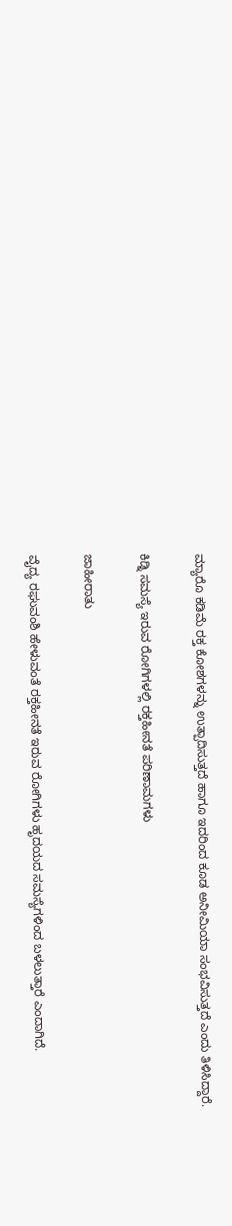ಮ್ಯಾರೊ ಕಡಿಮೆ ರಕ್ತ ಕೋಶಗಳನ್ನು ಉತ್ಪಾದಿಸುತ್ತದೆ ಹಾಗೂ ಇದರಿಂದ ಕೂಡ ಅನೀಮಿಯಾ ಸಂಭವಿಸುತ್ತದೆ ಎಂದು ತಿಳಿಸಿದ್ದಾರೆ.

ಕಿಡ್ನಿ ಸಮಸ್ಯೆ ಇರುವ ರೋಗಿಗಳಲ್ಲಿ ರಕ್ತಹೀನತೆ ಪರಿಣಾಮಗಳು

ಜಾಹೀರಾತು

ವೈದ್ಯ ರಘುವಂಶಿ ಹೇಳುವಂತೆ ರಕ್ತಹೀನತೆ ಇರುವ ರೋಗಿಗಳು ಹೃದಯದ ಸಮಸ್ಯೆಗಳಿಂದ ಬಳಲುತ್ತಾರೆ ಎಂದಾಗಿದೆ.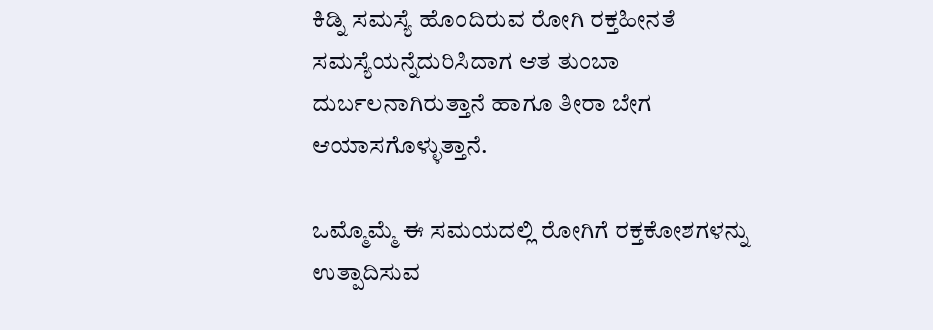ಕಿಡ್ನಿ ಸಮಸ್ಯೆ ಹೊಂದಿರುವ ರೋಗಿ ರಕ್ತಹೀನತೆ ಸಮಸ್ಯೆಯನ್ನೆದುರಿಸಿದಾಗ ಆತ ತುಂಬಾ ದುರ್ಬಲನಾಗಿರುತ್ತಾನೆ ಹಾಗೂ ತೀರಾ ಬೇಗ ಆಯಾಸಗೊಳ್ಳುತ್ತಾನೆ.

ಒಮ್ಮೊಮ್ಮೆ ಈ ಸಮಯದಲ್ಲಿ ರೋಗಿಗೆ ರಕ್ತಕೋಶಗಳನ್ನು ಉತ್ಪಾದಿಸುವ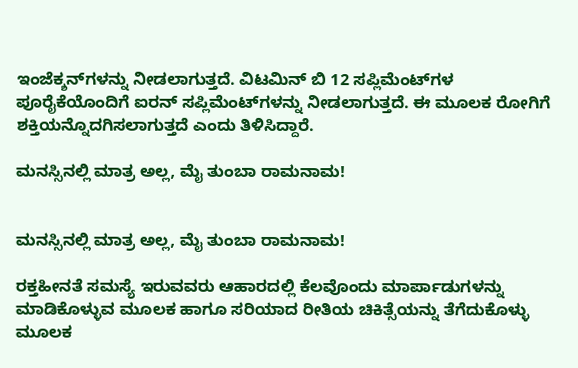ಇಂಜೆಕ್ಶನ್‌ಗಳನ್ನು ನೀಡಲಾಗುತ್ತದೆ. ವಿಟಮಿನ್ ಬಿ 12 ಸಪ್ಲಿಮೆಂಟ್‌ಗಳ ಪೂರೈಕೆಯೊಂದಿಗೆ ಐರನ್ ಸಪ್ಲಿಮೆಂಟ್‌ಗಳನ್ನು ನೀಡಲಾಗುತ್ತದೆ. ಈ ಮೂಲಕ ರೋಗಿಗೆ ಶಕ್ತಿಯನ್ನೊದಗಿಸಲಾಗುತ್ತದೆ ಎಂದು ತಿಳಿಸಿದ್ದಾರೆ.

ಮನಸ್ಸಿನಲ್ಲಿ ಮಾತ್ರ ಅಲ್ಲ, ಮೈ ತುಂಬಾ ರಾಮನಾಮ!


ಮನಸ್ಸಿನಲ್ಲಿ ಮಾತ್ರ ಅಲ್ಲ, ಮೈ ತುಂಬಾ ರಾಮನಾಮ!

ರಕ್ತಹೀನತೆ ಸಮಸ್ಯೆ ಇರುವವರು ಆಹಾರದಲ್ಲಿ ಕೆಲವೊಂದು ಮಾರ್ಪಾಡುಗಳನ್ನು ಮಾಡಿಕೊಳ್ಳುವ ಮೂಲಕ ಹಾಗೂ ಸರಿಯಾದ ರೀತಿಯ ಚಿಕಿತ್ಸೆಯನ್ನು ತೆಗೆದುಕೊಳ್ಳು ಮೂಲಕ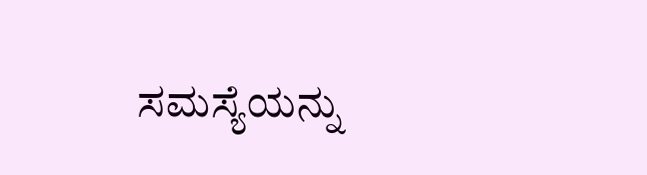ಸಮಸ್ಯೆಯನ್ನು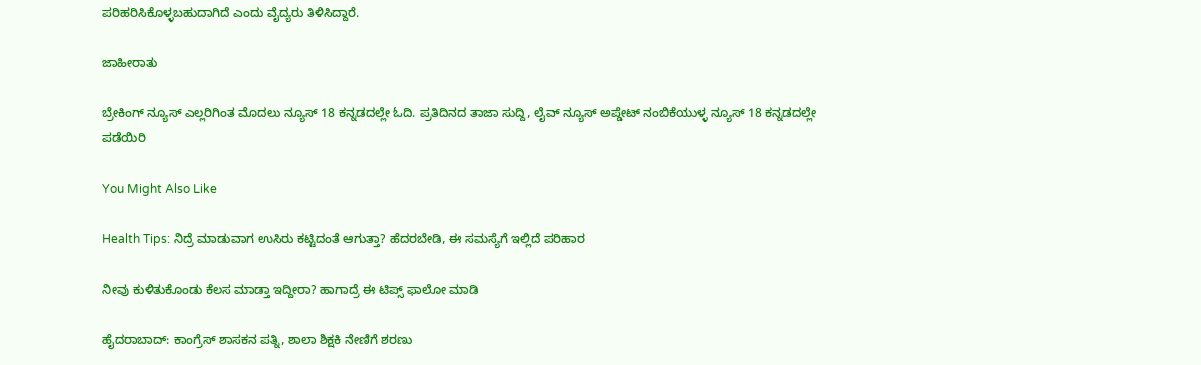ಪರಿಹರಿಸಿಕೊಳ್ಳಬಹುದಾಗಿದೆ ಎಂದು ವೈದ್ಯರು ತಿಳಿಸಿದ್ದಾರೆ.

ಜಾಹೀರಾತು

ಬ್ರೇಕಿಂಗ್ ನ್ಯೂಸ್ ಎಲ್ಲರಿಗಿಂತ ಮೊದಲು ನ್ಯೂಸ್ 18 ಕನ್ನಡದಲ್ಲೇ ಓದಿ. ಪ್ರತಿದಿನದ ತಾಜಾ ಸುದ್ದಿ, ಲೈವ್ ನ್ಯೂಸ್ ಅಪ್ಡೇಟ್ ನಂಬಿಕೆಯುಳ್ಳ ನ್ಯೂಸ್ 18 ಕನ್ನಡದಲ್ಲೇ ಪಡೆಯಿರಿ

You Might Also Like

Health Tips: ನಿದ್ರೆ ಮಾಡುವಾಗ ಉಸಿರು ಕಟ್ಟಿದಂತೆ ಆಗುತ್ತಾ? ಹೆದರಬೇಡಿ, ಈ ಸಮಸ್ಯೆಗೆ ಇಲ್ಲಿದೆ ಪರಿಹಾರ

ನೀವು ಕುಳಿತುಕೊಂಡು ಕೆಲಸ ಮಾಡ್ತಾ ಇದ್ದೀರಾ? ಹಾಗಾದ್ರೆ ಈ ಟಿಪ್ಸ್ ಫಾಲೋ ಮಾಡಿ

ಹೈದರಾಬಾದ್‌: ಕಾಂಗ್ರೆಸ್‌ ಶಾಸಕನ ಪತ್ನಿ, ಶಾಲಾ ಶಿಕ್ಷಕಿ ನೇಣಿಗೆ ಶರಣು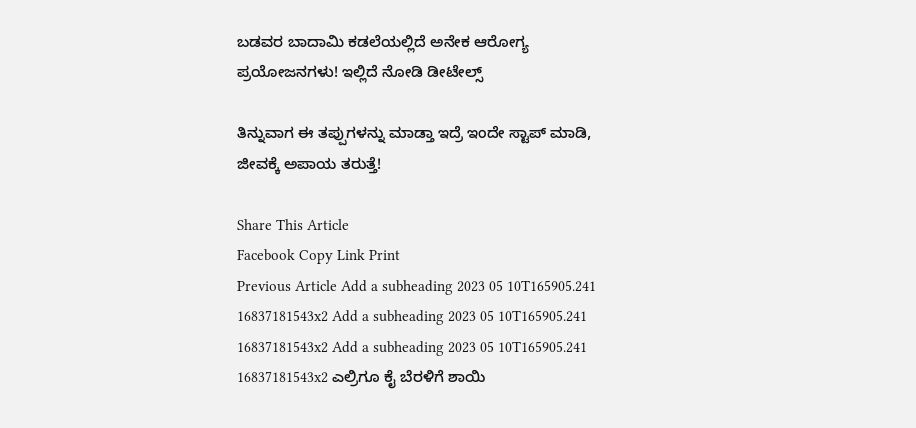ಬಡವರ ಬಾದಾಮಿ ಕಡಲೆಯಲ್ಲಿದೆ ಅನೇಕ ಆರೋಗ್ಯ ಪ್ರಯೋಜನಗಳು! ಇಲ್ಲಿದೆ ನೋಡಿ ಡೀಟೇಲ್ಸ್

ತಿನ್ನುವಾಗ ಈ ತಪ್ಪುಗಳನ್ನು ಮಾಡ್ತಾ ಇದ್ರೆ ಇಂದೇ ಸ್ಟಾಪ್ ಮಾಡಿ, ಜೀವಕ್ಕೆ ಅಪಾಯ ತರುತ್ತೆ!

Share This Article
Facebook Copy Link Print
Previous Article Add a subheading 2023 05 10T165905.241 16837181543x2 Add a subheading 2023 05 10T165905.241 16837181543x2 Add a subheading 2023 05 10T165905.241 16837181543x2 ಎಲ್ರಿಗೂ ಕೈ ಬೆರಳಿಗೆ ಶಾಯಿ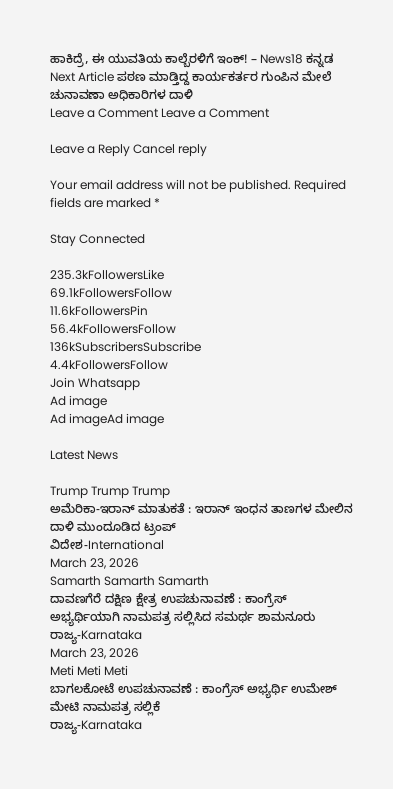ಹಾಕಿದ್ರೆ, ಈ ಯುವತಿಯ ಕಾಲ್ಬೆರಳಿಗೆ ಇಂಕ್! – News18 ಕನ್ನಡ
Next Article ಪಠಣ ಮಾಡ್ತಿದ್ದ ಕಾರ್ಯಕರ್ತರ ಗುಂಪಿನ ಮೇಲೆ ಚುನಾವಣಾ ಅಧಿಕಾರಿಗಳ ದಾಳಿ
Leave a Comment Leave a Comment

Leave a Reply Cancel reply

Your email address will not be published. Required fields are marked *

Stay Connected

235.3kFollowersLike
69.1kFollowersFollow
11.6kFollowersPin
56.4kFollowersFollow
136kSubscribersSubscribe
4.4kFollowersFollow
Join Whatsapp
Ad image
Ad imageAd image

Latest News

Trump Trump Trump
ಅಮೆರಿಕಾ-ಇರಾನ್ ಮಾತುಕತೆ : ಇರಾನ್ ಇಂಧನ ತಾಣಗಳ ಮೇಲಿನ ದಾಳಿ ಮುಂದೂಡಿದ ಟ್ರಂಪ್
ವಿದೇಶ-International
March 23, 2026
Samarth Samarth Samarth
ದಾವಣಗೆರೆ ದಕ್ಷಿಣ ಕ್ಷೇತ್ರ ಉಪಚುನಾವಣೆ : ಕಾಂಗ್ರೆಸ್ ಅಭ್ಯರ್ಥಿಯಾಗಿ ನಾಮಪತ್ರ ಸಲ್ಲಿಸಿದ ಸಮರ್ಥ ಶಾಮನೂರು
ರಾಜ್ಯ-Karnataka
March 23, 2026
Meti Meti Meti
ಬಾಗಲಕೋಟೆ ಉಪಚುನಾವಣೆ : ಕಾಂಗ್ರೆಸ್ ಅಭ್ಯರ್ಥಿ ಉಮೇಶ್ ಮೇಟಿ ನಾಮಪತ್ರ ಸಲ್ಲಿಕೆ
ರಾಜ್ಯ-Karnataka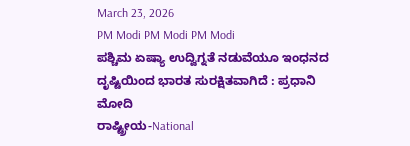March 23, 2026
PM Modi PM Modi PM Modi
ಪಶ್ಚಿಮ ಏಷ್ಯಾ ಉದ್ವಿಗ್ನತೆ ನಡುವೆಯೂ ಇಂಧನದ ದೃಷ್ಟಿಯಿಂದ ಭಾರತ ಸುರಕ್ಷಿತವಾಗಿದೆ : ಪ್ರಧಾನಿ ಮೋದಿ
ರಾಷ್ಟ್ರೀಯ-National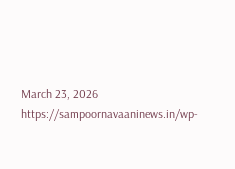March 23, 2026
https://sampoornavaaninews.in/wp-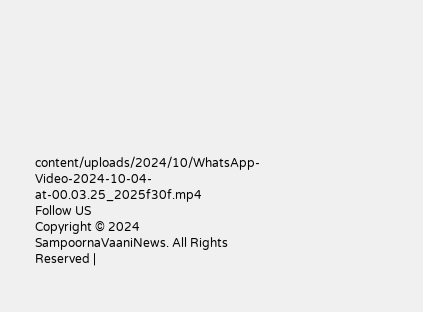content/uploads/2024/10/WhatsApp-Video-2024-10-04-at-00.03.25_2025f30f.mp4
Follow US
Copyright © 2024 SampoornaVaaniNews. All Rights Reserved |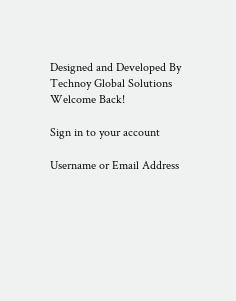Designed and Developed By Technoy Global Solutions
Welcome Back!

Sign in to your account

Username or Email Address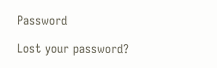Password

Lost your password?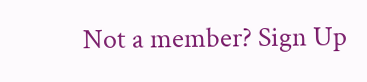Not a member? Sign Up